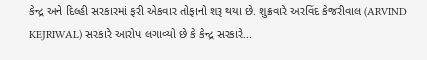કેન્દ્ર અને દિલ્હી સરકારમાં ફરી એકવાર તોફાનો શરૂ થયા છે. શુક્રવારે અરવિંદ કેજરીવાલ (ARVIND KEJRIWAL) સરકારે આરોપ લગાવ્યો છે કે કેન્દ્ર સરકારે...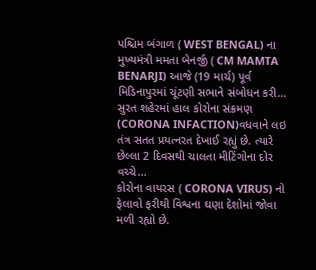પશ્ચિમ બંગાળ ( WEST BENGAL) ના મુખ્યમંત્રી મમતા બેનર્જી ( CM MAMTA BENARJI) આજે (19 માર્ચ) પૂર્વ મિડિનાપુરમાં ચૂંટણી સભાને સંબોધન કરી...
સુરત શહેરમાં હાલ કોરોના સંક્રમણ (CORONA INFACTION)વધવાને લઇ તંત્ર સતત પ્રયત્નરત દેખાઈ રહ્યું છે. ત્યારે છેલ્લા 2 દિવસથી ચાલતા મીટિંગોના દોર વચ્ચે...
કોરોના વાયરસ ( CORONA VIRUS) નો ફેલાવો ફરીથી વિશ્વના ઘણા દેશોમાં જોવા મળી રહ્યો છે.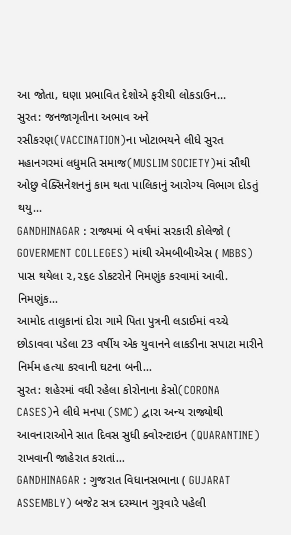આ જોતા, ઘણા પ્રભાવિત દેશોએ ફરીથી લોકડાઉન...
સુરત: જનજાગૃતીના અભાવ અને રસીકરણ(VACCINATION)ના ખોટાભયને લીધે સુરત મહાનગરમાં લધુમતિ સમાજ(MUSLIM SOCIETY)માં સૌથી ઓછુ વેક્સિનેશનનું કામ થતા પાલિકાનું આરોગ્ય વિભાગ દોડતું થયુ...
GANDHINAGAR : રાજ્યમાં બે વર્ષમાં સરકારી કોલેજો ( GOVERMENT COLLEGES) માંથી એમબીબીએસ ( MBBS) પાસ થયેલા ૨,૨૬૯ ડોકટરોને નિમણુંક કરવામાં આવી. નિમણુંક...
આમોદ તાલુકાનાં દોરા ગામે પિતા પુત્રની લડાઈમાં વચ્ચે છોડાવવા પડેલા 23 વર્ષીય એક યુવાનને લાકડીના સપાટા મારીને નિર્મમ હત્યા કરવાની ઘટના બની...
સુરત: શહેરમાં વધી રહેલા કોરોનાના કેસો(CORONA CASES)ને લીધે મનપા (SMC) દ્વારા અન્ય રાજ્યોથી આવનારાઓને સાત દિવસ સુધી ક્વોરન્ટાઇન (QUARANTINE) રાખવાની જાહેરાત કરાતાં...
GANDHINAGAR : ગુજરાત વિધાનસભાના ( GUJARAT ASSEMBLY) બજેટ સત્ર દરમ્યાન ગુરૂવારે પહેલી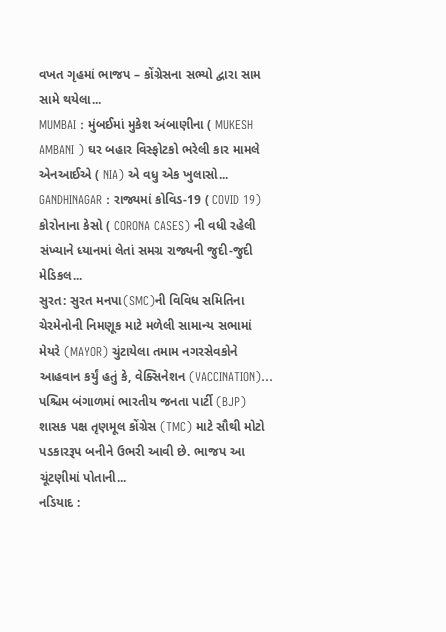વખત ગૃહમાં ભાજપ – કોંગ્રેસના સભ્યો દ્વારા સામ સામે થયેલા...
MUMBAI : મુંબઈમાં મુકેશ અંબાણીના ( MUKESH AMBANI ) ઘર બહાર વિસ્ફોટકો ભરેલી કાર મામલે એનઆઈએ ( NIA) એ વધુ એક ખુલાસો...
GANDHINAGAR : રાજ્યમાં કોવિડ-19 ( COVID 19) કોરોનાના કેસો ( CORONA CASES) ની વધી રહેલી સંખ્યાને ધ્યાનમાં લેતાં સમગ્ર રાજ્યની જુદી-જુદી મેડિકલ...
સુરત: સુરત મનપા(SMC)ની વિવિધ સમિતિના ચેરમેનોની નિમણૂક માટે મળેલી સામાન્ય સભામાં મેયરે (MAYOR) ચુંટાયેલા તમામ નગરસેવકોને આહવાન કર્યું હતું કે, વેક્સિનેશન (VACCINATION)...
પશ્ચિમ બંગાળમાં ભારતીય જનતા પાર્ટી (BJP) શાસક પક્ષ તૃણમૂલ કોંગ્રેસ (TMC) માટે સૌથી મોટો પડકારરૂપ બનીને ઉભરી આવી છે. ભાજપ આ ચૂંટણીમાં પોતાની...
નડિયાદ :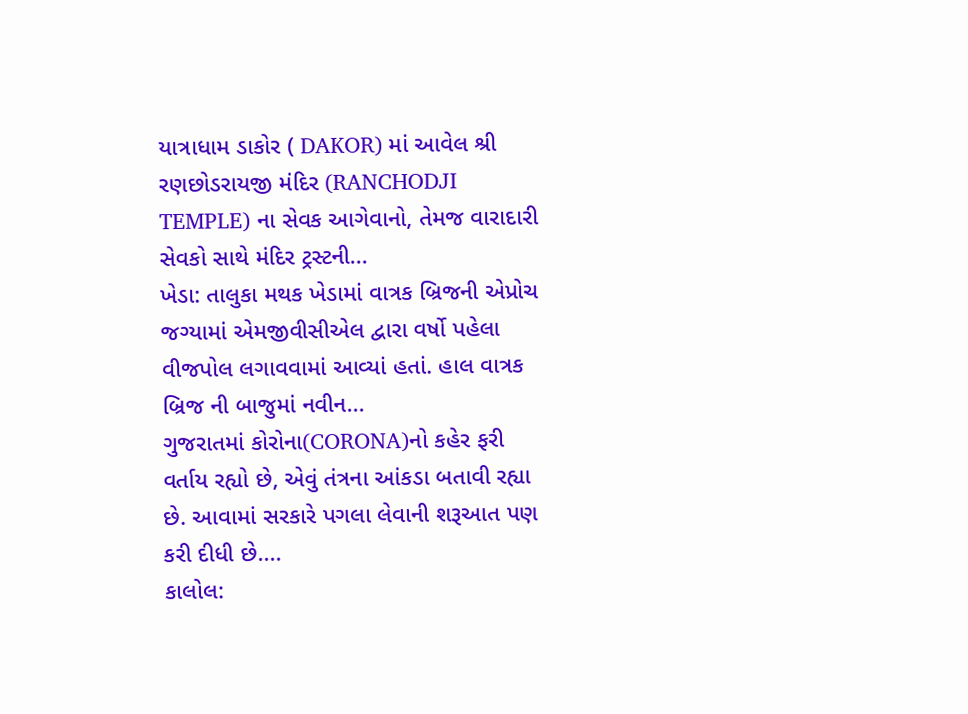યાત્રાધામ ડાકોર ( DAKOR) માં આવેલ શ્રી રણછોડરાયજી મંદિર (RANCHODJI TEMPLE) ના સેવક આગેવાનો, તેમજ વારાદારી સેવકો સાથે મંદિર ટ્રસ્ટની...
ખેડા: તાલુકા મથક ખેડામાં વાત્રક બ્રિજની એપ્રોચ જગ્યામાં એમજીવીસીએલ દ્વારા વર્ષો પહેલા વીજપોલ લગાવવામાં આવ્યાં હતાં. હાલ વાત્રક બ્રિજ ની બાજુમાં નવીન...
ગુજરાતમાં કોરોના(CORONA)નો કહેર ફરી વર્તાય રહ્યો છે, એવું તંત્રના આંકડા બતાવી રહ્યા છે. આવામાં સરકારે પગલા લેવાની શરૂઆત પણ કરી દીધી છે....
કાલોલ: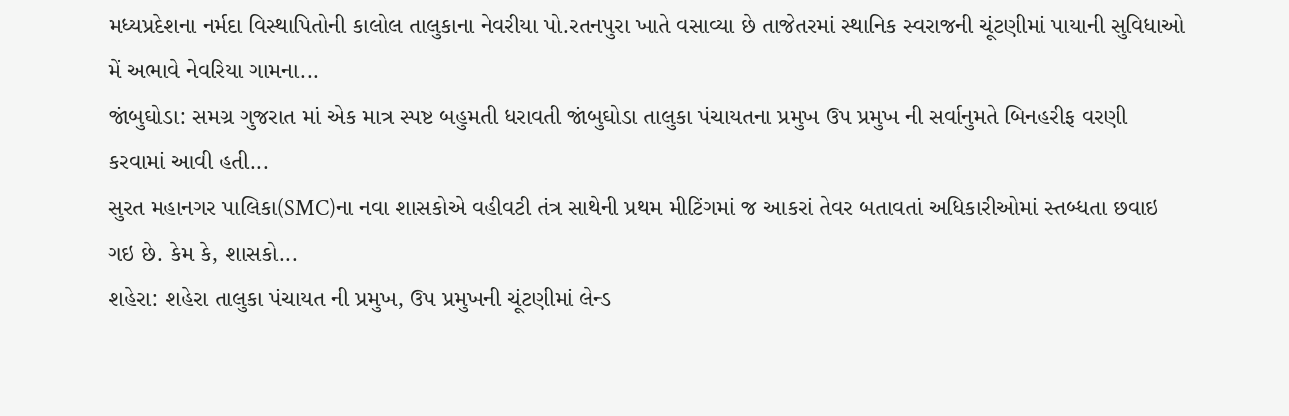મધ્યપ્રદેશના નર્મદા વિસ્થાપિતોની કાલોલ તાલુકાના નેવરીયા પો.રતનપુરા ખાતે વસાવ્યા છે તાજેતરમાં સ્થાનિક સ્વરાજની ચૂંટણીમાં પાયાની સુવિધાઓ મેં અભાવે નેવરિયા ગામના...
જાંબુઘોડા: સમગ્ર ગુજરાત માં એક માત્ર સ્પષ્ટ બહુમતી ધરાવતી જાંબુઘોડા તાલુકા પંચાયતના પ્રમુખ ઉપ પ્રમુખ ની સર્વાનુમતે બિનહરીફ વરણી કરવામાં આવી હતી...
સુરત મહાનગર પાલિકા(SMC)ના નવા શાસકોએ વહીવટી તંત્ર સાથેની પ્રથમ મીટિંગમાં જ આકરાં તેવર બતાવતાં અધિકારીઓમાં સ્તબ્ધતા છવાઇ ગઇ છે. કેમ કે, શાસકો...
શહેરા: શહેરા તાલુકા પંચાયત ની પ્રમુખ, ઉપ પ્રમુખની ચૂંટણીમાં લેન્ડ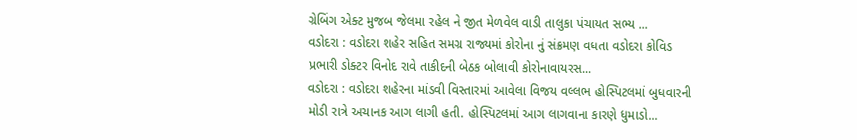ગ્રેબિંગ એક્ટ મુજબ જેલમા રહેલ ને જીત મેળવેલ વાડી તાલુકા પંચાયત સભ્ય ...
વડોદરા : વડોદરા શહેર સહિત સમગ્ર રાજ્યમાં કોરોના નું સંક્રમણ વધતા વડોદરા કોવિડ પ્રભારી ડોક્ટર વિનોદ રાવે તાકીદની બેઠક બોલાવી કોરોનાવાયરસ...
વડોદરા : વડોદરા શહેરના માંડવી વિસ્તારમાં આવેલા વિજય વલ્લભ હોસ્પિટલમાં બુધવારની મોડી રાત્રે અચાનક આગ લાગી હતી. હોસ્પિટલમાં આગ લાગવાના કારણે ધુમાડો...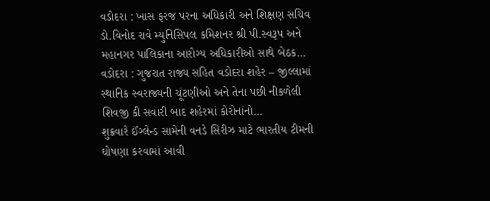વડોદરા : ખાસ ફરજ પરના અધિકારી અને શિક્ષણ સચિવ ડો.વિનોદ રાવે મ્યુનિસિપલ કમિશનર શ્રી પી.સ્વરૂપ અને મહાનગર પાલિકાના આરોગ્ય અધિકારીઓ સાથે બેઠક...
વડોદરા : ગુજરાત રાજ્ય સહિત વડોદરા શહેર – જીલ્લામાં સ્થાનિક સ્વરાજ્યની ચૂંટણીઓ અને તેના પછી નીકળેલી શિવજી કી સવારી બાદ શહેરમાં કોરોનાંનો...
શુક્રવારે ઈંગ્લેન્ડ સામેની વનડે સિરીઝ માટે ભારતીય ટીમની ઘોષણા કરવામાં આવી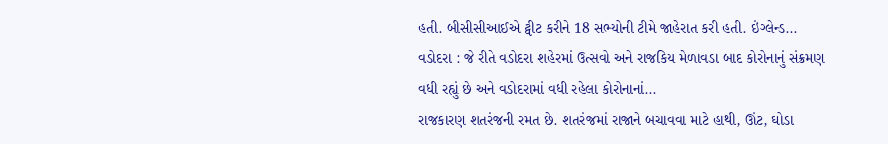હતી. બીસીસીઆઈએ ટ્વીટ કરીને 18 સભ્યોની ટીમે જાહેરાત કરી હતી. ઇંગ્લેન્ડ...
વડોદરા : જે રીતે વડોદરા શહેરમાં ઉત્સવો અને રાજકિય મેળાવડા બાદ કોરોનાનું સંક્રમણ વધી રહ્યું છે અને વડોદરામાં વધી રહેલા કોરોનાનાં...
રાજકારણ શતરંજની રમત છે. શતરંજમાં રાજાને બચાવવા માટે હાથી, ઊંટ, ઘોડા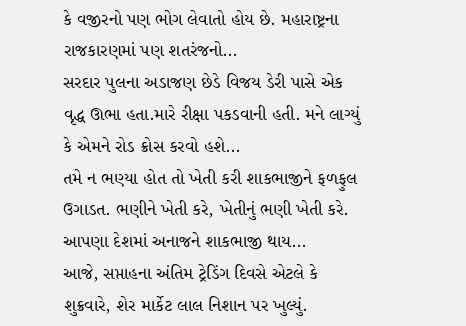કે વજીરનો પણ ભોગ લેવાતો હોય છે. મહારાષ્ટ્રના રાજકારણમાં પણ શતરંજનો...
સરદાર પુલના અડાજણ છેડે વિજય ડેરી પાસે એક વૃદ્ધ ઊભા હતા.મારે રીક્ષા પકડવાની હતી. મને લાગ્યું કે એમને રોડ ક્રોસ કરવો હશે...
તમે ન ભણ્યા હોત તો ખેતી કરી શાકભાજીને ફળફુલ ઉગાડત. ભણીને ખેતી કરે, ખેતીનું ભણી ખેતી કરે. આપણા દેશમાં અનાજને શાકભાજી થાય...
આજે, સપ્તાહના અંતિમ ટ્રેડિંગ દિવસે એટલે કે શુક્રવારે, શેર માર્કેટ લાલ નિશાન પર ખુલ્યું.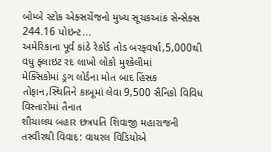બોમ્બે સ્ટોક એક્સચેંજનો મુખ્ય સૂચકઆંક સેન્સેક્સ 244.16 પોઇન્ટ...
અમેરિકાના પૂર્વ કાંઠે રેકોર્ડ તોડ બરફવર્ષા,5,000થી વધુ ફ્લાઇટ રદ લાખો લોકો મુશ્કેલીમાં
મેક્સિકોમાં ડ્રગ લોર્ડના મોત બાદ હિંસક તોફાન,સ્થિતિને કાબૂમાં લેવા 9,500 સૈનિકો વિવિધ વિસ્તારોમાં તૈનાત
શૌચાલય બહાર છત્રપતિ શિવાજી મહારાજની તસ્વીરથી વિવાદ: વાયરલ વિડિયોએ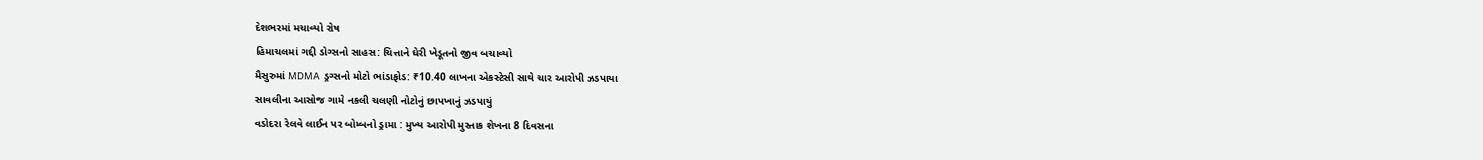દેશભરમાં મચાવ્યો રોષ
હિમાચલમાં ગદ્દી ડોગ્સનો સાહસ: ચિત્તાને ઘેરી ખેડૂતનો જીવ બચાવ્યો
મૈસુરુમાં MDMA ડ્રગ્સનો મોટો ભાંડાફોડ: ₹10.40 લાખના એકસ્ટેસી સાથે ચાર આરોપી ઝડપાયા
સાવલીના આસોજ ગામે નકલી ચલણી નોટોનું છાપખાનું ઝડપાયું
વડોદરા રેલવે લાઈન પર બોમ્બનો ડ્રામા : મુખ્ય આરોપી મુસ્તાક શેખના 8 દિવસના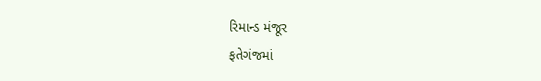રિમાન્ડ મંજૂર
ફતેગંજમાં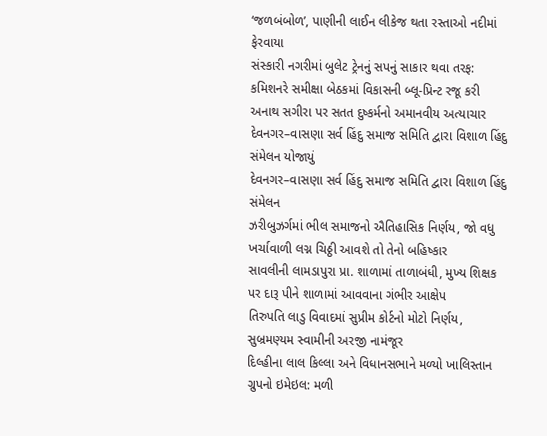‘જળબંબોળ’, પાણીની લાઈન લીકેજ થતા રસ્તાઓ નદીમાં ફેરવાયા
સંસ્કારી નગરીમાં બુલેટ ટ્રેનનું સપનું સાકાર થવા તરફ: કમિશનરે સમીક્ષા બેઠકમાં વિકાસની બ્લૂ-પ્રિન્ટ રજૂ કરી
અનાથ સગીરા પર સતત દુષ્કર્મનો અમાનવીય અત્યાચાર
દેવનગર–વાસણા સર્વ હિંદુ સમાજ સમિતિ દ્વારા વિશાળ હિંદુ સંમેલન યોજાયું
દેવનગર–વાસણા સર્વ હિંદુ સમાજ સમિતિ દ્વારા વિશાળ હિંદુ સંમેલન
ઝરીબુઝર્ગમાં ભીલ સમાજનો ઐતિહાસિક નિર્ણય, જો વધુ ખર્ચાવાળી લગ્ન ચિઠ્ઠી આવશે તો તેનો બહિષ્કાર
સાવલીની લામડાપુરા પ્રા. શાળામાં તાળાબંધી, મુખ્ય શિક્ષક પર દારૂ પીને શાળામાં આવવાના ગંભીર આક્ષેપ
તિરુપતિ લાડુ વિવાદમાં સુપ્રીમ કોર્ટનો મોટો નિર્ણય, સુબ્રમણ્યમ સ્વામીની અરજી નામંજૂર
દિલ્હીના લાલ કિલ્લા અને વિધાનસભાને મળ્યો ખાલિસ્તાન ગ્રુપનો ઇમેઇલ: મળી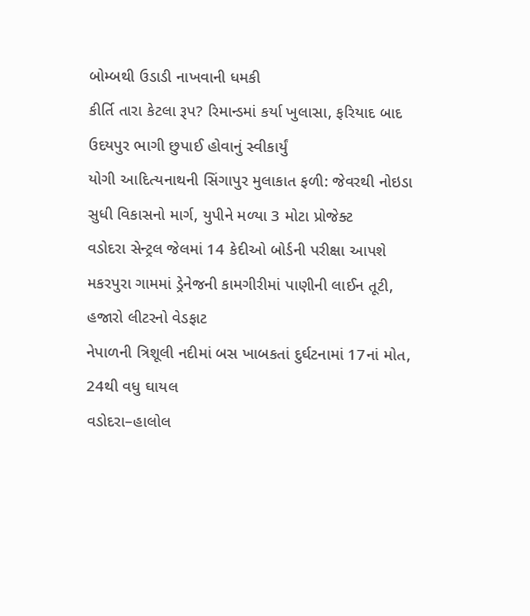બોમ્બથી ઉડાડી નાખવાની ધમકી
કીર્તિ તારા કેટલા રૂપ? રિમાન્ડમાં કર્યા ખુલાસા, ફરિયાદ બાદ ઉદયપુર ભાગી છુપાઈ હોવાનું સ્વીકાર્યું
યોગી આદિત્યનાથની સિંગાપુર મુલાકાત ફળી: જેવરથી નોઇડા સુધી વિકાસનો માર્ગ, યુપીને મળ્યા 3 મોટા પ્રોજેક્ટ
વડોદરા સેન્ટ્રલ જેલમાં 14 કેદીઓ બોર્ડની પરીક્ષા આપશે
મકરપુરા ગામમાં ડ્રેનેજની કામગીરીમાં પાણીની લાઈન તૂટી, હજારો લીટરનો વેડફાટ
નેપાળની ત્રિશૂલી નદીમાં બસ ખાબકતાં દુર્ઘટનામાં 17નાં મોત, 24થી વધુ ઘાયલ
વડોદરા–હાલોલ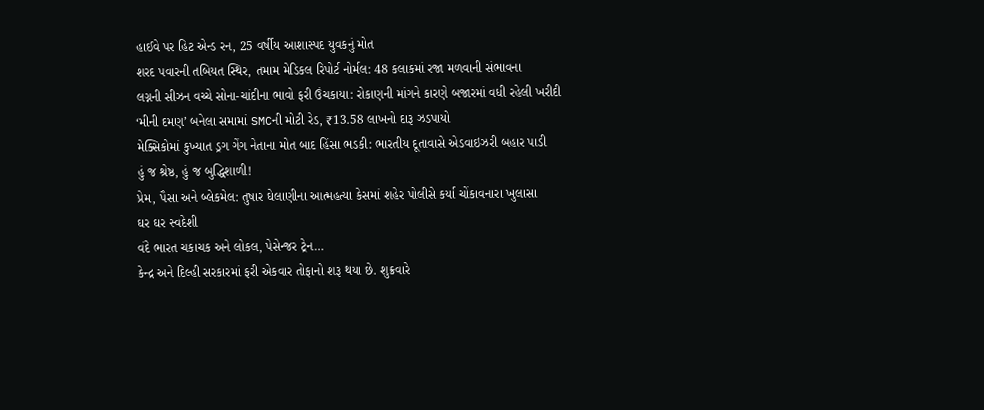હાઈવે પર હિટ એન્ડ રન, 25 વર્ષીય આશાસ્પદ યુવકનું મોત
શરદ પવારની તબિયત સ્થિર, તમામ મેડિકલ રિપોર્ટ નોર્મલ: 48 કલાકમાં રજા મળવાની સંભાવના
લગ્નની સીઝન વચ્ચે સોના-ચાંદીના ભાવો ફરી ઉંચકાયા: રોકાણની માંગને કારણે બજારમાં વધી રહેલી ખરીદી
‘મીની દમણ’ બનેલા સમામાં SMCની મોટી રેડ, ₹13.58 લાખનો દારૂ ઝડપાયો
મેક્સિકોમાં કુખ્યાત ડ્રગ ગેંગ નેતાના મોત બાદ હિંસા ભડકી: ભારતીય દૂતાવાસે એડવાઇઝરી બહાર પાડી
હું જ શ્રેષ્ઠ, હું જ બુદ્ધિશાળી!
પ્રેમ, પૈસા અને બ્લેકમેલ: તુષાર ઘેલાણીના આત્મહત્યા કેસમાં શહેર પોલીસે કર્યા ચોંકાવનારા ખુલાસા
ઘર ઘર સ્વદેશી
વંદે ભારત ચકાચક અને લોકલ, પેસેન્જર ટ્રેન…
કેન્દ્ર અને દિલ્હી સરકારમાં ફરી એકવાર તોફાનો શરૂ થયા છે. શુક્રવારે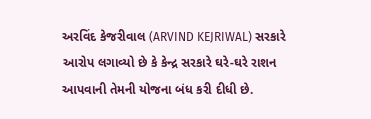અરવિંદ કેજરીવાલ (ARVIND KEJRIWAL) સરકારે આરોપ લગાવ્યો છે કે કેન્દ્ર સરકારે ઘરે-ઘરે રાશન આપવાની તેમની યોજના બંધ કરી દીધી છે.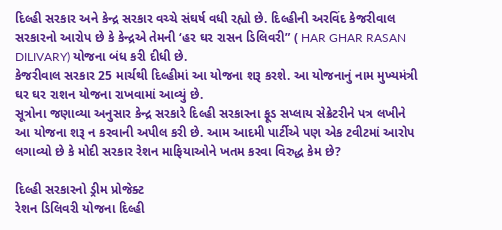દિલ્હી સરકાર અને કેન્દ્ર સરકાર વચ્ચે સંઘર્ષ વધી રહ્યો છે. દિલ્હીની અરવિંદ કેજરીવાલ સરકારનો આરોપ છે કે કેન્દ્રએ તેમની ‘હર ઘર રાસન ડિલિવરી” ( HAR GHAR RASAN DILIVARY) યોજના બંધ કરી દીધી છે.
કેજરીવાલ સરકાર 25 માર્ચથી દિલ્હીમાં આ યોજના શરૂ કરશે. આ યોજનાનું નામ મુખ્યમંત્રી ઘર ઘર રાશન યોજના રાખવામાં આવ્યું છે.
સૂત્રોના જણાવ્યા અનુસાર કેન્દ્ર સરકારે દિલ્હી સરકારના ફૂડ સપ્લાય સેક્રેટરીને પત્ર લખીને આ યોજના શરૂ ન કરવાની અપીલ કરી છે. આમ આદમી પાર્ટીએ પણ એક ટવીટમાં આરોપ લગાવ્યો છે કે મોદી સરકાર રેશન માફિયાઓને ખતમ કરવા વિરુદ્ધ કેમ છે?

દિલ્હી સરકારનો ડ્રીમ પ્રોજેક્ટ
રેશન ડિલિવરી યોજના દિલ્હી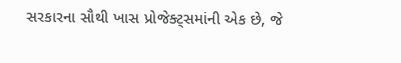સરકારના સૌથી ખાસ પ્રોજેક્ટ્સમાંની એક છે, જે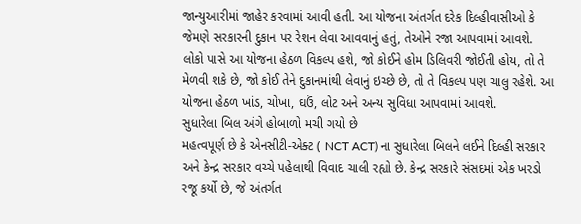જાન્યુઆરીમાં જાહેર કરવામાં આવી હતી. આ યોજના અંતર્ગત દરેક દિલ્હીવાસીઓ કે જેમણે સરકારની દુકાન પર રેશન લેવા આવવાનું હતું, તેઓને રજા આપવામાં આવશે.
લોકો પાસે આ યોજના હેઠળ વિકલ્પ હશે, જો કોઈને હોમ ડિલિવરી જોઈતી હોય, તો તે મેળવી શકે છે, જો કોઈ તેને દુકાનમાંથી લેવાનું ઇચ્છે છે, તો તે વિકલ્પ પણ ચાલુ રહેશે. આ યોજના હેઠળ ખાંડ, ચોખા, ઘઉં, લોટ અને અન્ય સુવિધા આપવામાં આવશે.
સુધારેલા બિલ અંગે હોબાળો મચી ગયો છે
મહત્વપૂર્ણ છે કે એનસીટી-એક્ટ ( NCT ACT) ના સુધારેલા બિલને લઈને દિલ્હી સરકાર અને કેન્દ્ર સરકાર વચ્ચે પહેલાથી વિવાદ ચાલી રહ્યો છે. કેન્દ્ર સરકારે સંસદમાં એક ખરડો રજૂ કર્યો છે, જે અંતર્ગત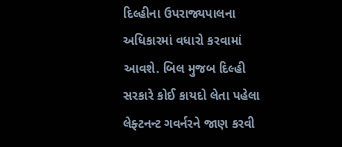દિલ્હીના ઉપરાજ્યપાલના અધિકારમાં વધારો કરવામાં આવશે. બિલ મુજબ દિલ્હી સરકારે કોઈ કાયદો લેતા પહેલા લેફ્ટનન્ટ ગવર્નરને જાણ કરવી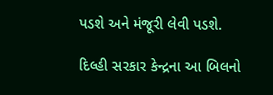પડશે અને મંજૂરી લેવી પડશે.

દિલ્હી સરકાર કેન્દ્રના આ બિલનો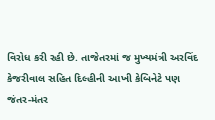વિરોધ કરી રહી છે. તાજેતરમાં જ મુખ્યમંત્રી અરવિંદ કેજરીવાલ સહિત દિલ્હીની આખી કેબિનેટે પણ જંતર-મંતર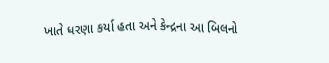ખાતે ધરણા કર્યા હતા અને કેન્દ્રના આ બિલનો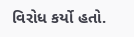વિરોધ કર્યો હતો.